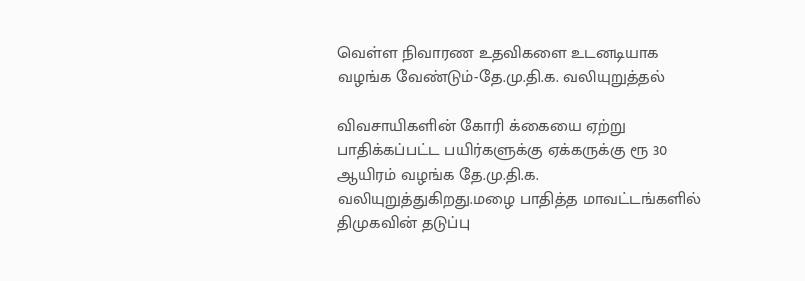வெள்ள நிவாரண உதவிகளை உடனடியாக வழங்க வேண்டும்-தே.மு.தி.க. வலியுறுத்தல்

விவசாயிகளின் கோரி க்கையை ஏற்று பாதிக்கப்பட்ட பயிர்களுக்கு ஏக்கருக்கு ரூ 30 ஆயிரம் வழங்க தே.மு.தி.க. வலியுறுத்துகிறது.மழை பாதித்த மாவட்டங்களில் திமுகவின் தடுப்பு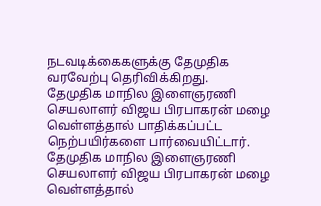நடவடிக்கைகளுக்கு தேமுதிக வரவேற்பு தெரிவிக்கிறது.
தேமுதிக மாநில இளைஞரணி செயலாளர் விஜய பிரபாகரன் மழை வெள்ளத்தால் பாதிக்கப்பட்ட நெற்பயிர்களை பார்வையிட்டார்.
தேமுதிக மாநில இளைஞரணி செயலாளர் விஜய பிரபாகரன் மழை வெள்ளத்தால்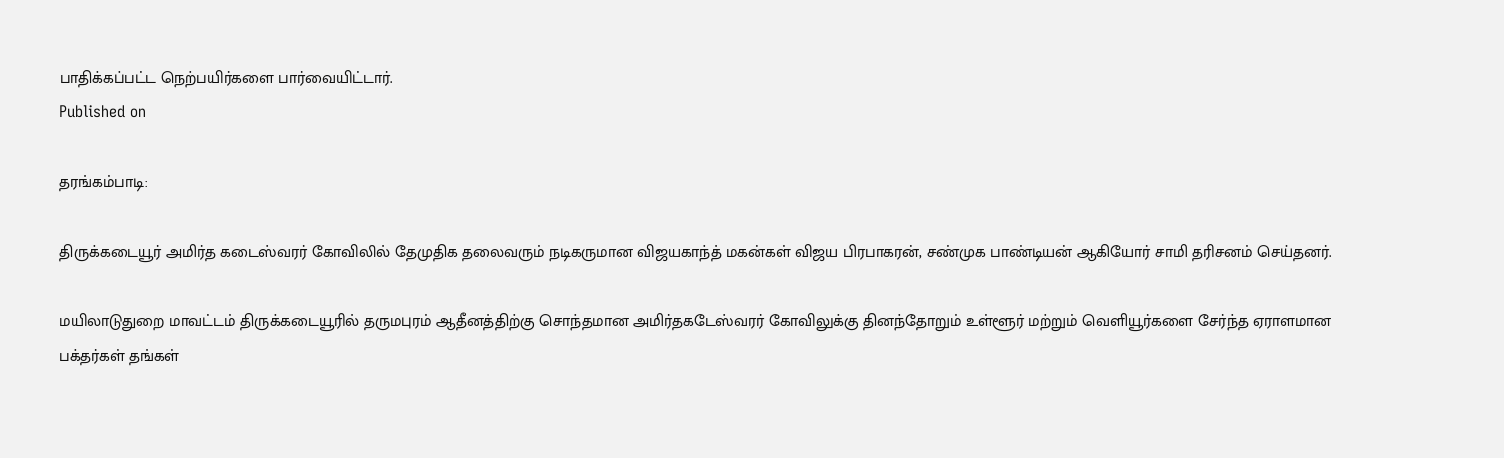பாதிக்கப்பட்ட நெற்பயிர்களை பார்வையிட்டார்.
Published on

தரங்கம்பாடி:

திருக்கடையூர் அமிர்த கடைஸ்வரர் கோவிலில் தேமுதிக தலைவரும் நடிகருமான விஜயகாந்த் மகன்கள் விஜய பிரபாகரன், சண்முக பாண்டியன் ஆகியோர் சாமி தரிசனம் செய்தனர்.

மயிலாடுதுறை மாவட்டம் திருக்கடையூரில் தருமபுரம் ஆதீனத்திற்கு சொந்தமான அமிர்தகடேஸ்வரர் கோவிலுக்கு தினந்தோறும் உள்ளூர் மற்றும் வெளியூர்களை சேர்ந்த ஏராளமான பக்தர்கள் தங்கள்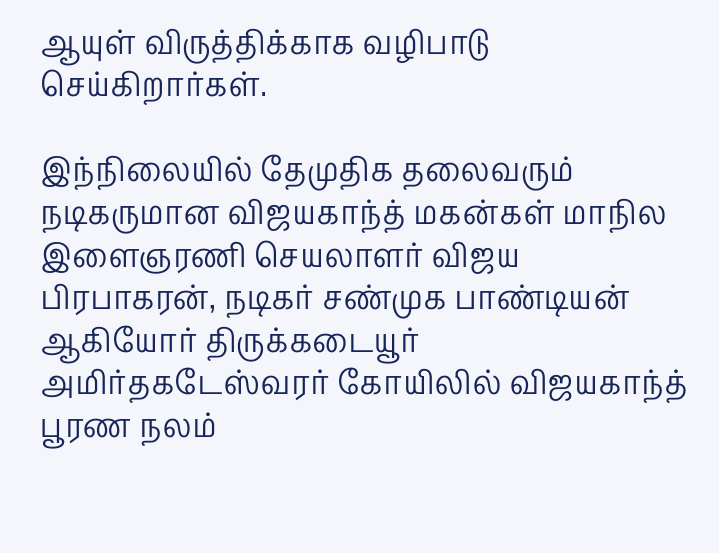ஆயுள் விருத்திக்காக வழிபாடு செய்கிறார்கள்.

இந்நிலையில் தேமுதிக தலைவரும் நடிகருமான விஜயகாந்த் மகன்கள் மாநில இளைஞரணி செயலாளர் விஜய பிரபாகரன், நடிகர் சண்முக பாண்டியன் ஆகியோர் திருக்கடையூர் அமிர்தகடேஸ்வரர் கோயிலில் விஜயகாந்த் பூரண நலம்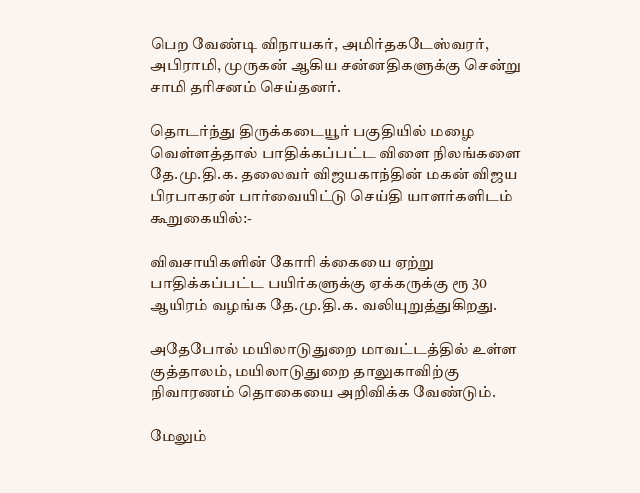பெற வேண்டி விநாயகர், அமிர்தகடேஸ்வரர், அபிராமி, முருகன் ஆகிய சன்னதிகளுக்கு சென்று சாமி தரிசனம் செய்தனர்.

தொடர்ந்து திருக்கடையூர் பகுதியில் மழை வெள்ளத்தால் பாதிக்கப்பட்ட விளை நிலங்களை தே.மு.தி.க. தலைவர் விஜயகாந்தின் மகன் விஜய பிரபாகரன் பார்வையிட்டு செய்தி யாளர்களிடம் கூறுகையில்:-

விவசாயிகளின் கோரி க்கையை ஏற்று பாதிக்கப்பட்ட பயிர்களுக்கு ஏக்கருக்கு ரூ 30 ஆயிரம் வழங்க தே.மு.தி.க. வலியுறுத்துகிறது.

அதேபோல் மயிலாடுதுறை மாவட்டத்தில் உள்ள குத்தாலம், மயிலாடுதுறை தாலுகாவிற்கு நிவாரணம் தொகையை அறிவிக்க வேண்டும்.

மேலும்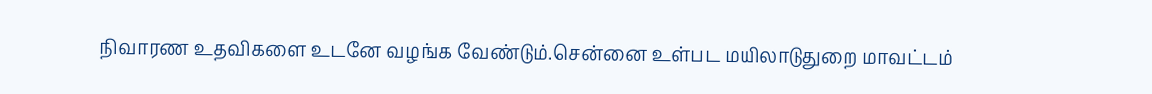நிவாரண உதவிகளை உடனே வழங்க வேண்டும்.சென்னை உள்பட மயிலாடுதுறை மாவட்டம்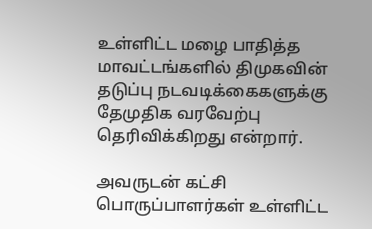உள்ளிட்ட மழை பாதித்த மாவட்டங்களில் திமுகவின் தடுப்பு நடவடிக்கைகளுக்கு தேமுதிக வரவேற்பு தெரிவிக்கிறது என்றார்.

அவருடன் கட்சி பொருப்பாளர்கள் உள்ளிட்ட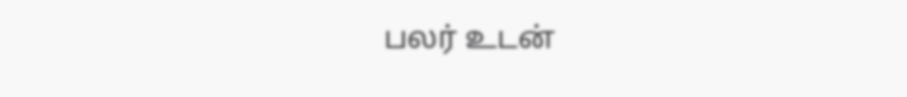பலர் உடன்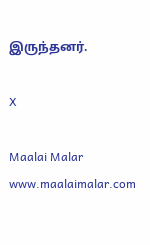இருந்தனர்.

X

Maalai Malar
www.maalaimalar.com